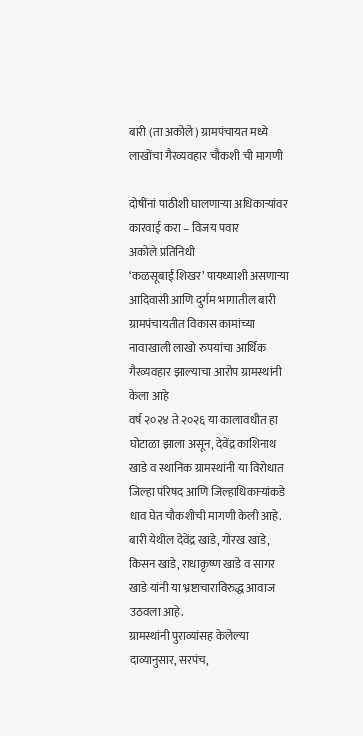बारी (ता अकोले) ग्रामपंचायत मध्ये लाखोंचा गैरव्यवहार चौकशी ची मागणी

दोषींनां पाठीशी घालणाऱ्या अधिकाऱ्यांवर कारवाई करा – विजय पवार
अकोले प्रतिनिधी
‘कळसूबाई शिखर’ पायथ्याशी असणाऱ्या आदिवासी आणि दुर्गम भागातील बारी ग्रामपंचायतीत विकास कामांच्या नावाखाली लाखो रुपयांचा आर्थिक गैरव्यवहार झाल्याचा आरोप ग्रामस्थांनी केला आहे
वर्ष २०२४ ते २०२६ या कालावधीत हा घोटाळा झाला असून, देवेंद्र काशिनाथ खाडे व स्थानिक ग्रामस्थांनी या विरोधात जिल्हा परिषद आणि जिल्हाधिकाऱ्यांकडे धाव घेत चौकशीची मागणी केली आहे. बारी येथील देवेंद्र खाडे, गोरख खाडे, किसन खाडे, राधाकृष्ण खाडे व सागर खाडे यांनी या भ्रष्टाचाराविरुद्ध आवाज उठवला आहे.
ग्रामस्थांनी पुराव्यांसह केलेल्या दाव्यानुसार, सरपंच,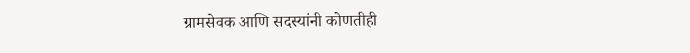ग्रामसेवक आणि सदस्यांनी कोणतीही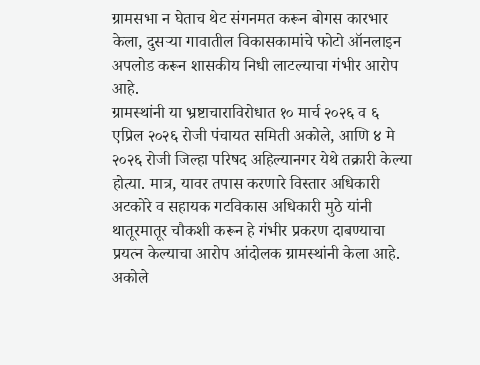ग्रामसभा न घेताच थेट संगनमत करून बोगस कारभार केला, दुसऱ्या गावातील विकासकामांचे फोटो ऑनलाइन अपलोड करून शासकीय निधी लाटल्याचा गंभीर आरोप आहे.
ग्रामस्थांनी या भ्रष्टाचाराविरोधात १० मार्च २०२६ व ६ एप्रिल २०२६ रोजी पंचायत समिती अकोले, आणि ४ मे २०२६ रोजी जिल्हा परिषद अहिल्यानगर येथे तक्रारी केल्या होत्या. मात्र, यावर तपास करणारे विस्तार अधिकारी अटकोरे व सहायक गटविकास अधिकारी मुठे यांनी थातूरमातूर चौकशी करून हे गंभीर प्रकरण दाबण्याचा प्रयत्न केल्याचा आरोप आंदोलक ग्रामस्थांनी केला आहे.
अकोले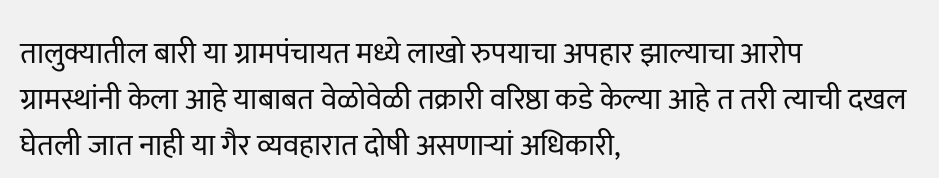तालुक्यातील बारी या ग्रामपंचायत मध्ये लाखो रुपयाचा अपहार झाल्याचा आरोप ग्रामस्थांनी केला आहे याबाबत वेळोवेळी तक्रारी वरिष्ठा कडे केल्या आहे त तरी त्याची दखल घेतली जात नाही या गैर व्यवहारात दोषी असणाऱ्यां अधिकारी,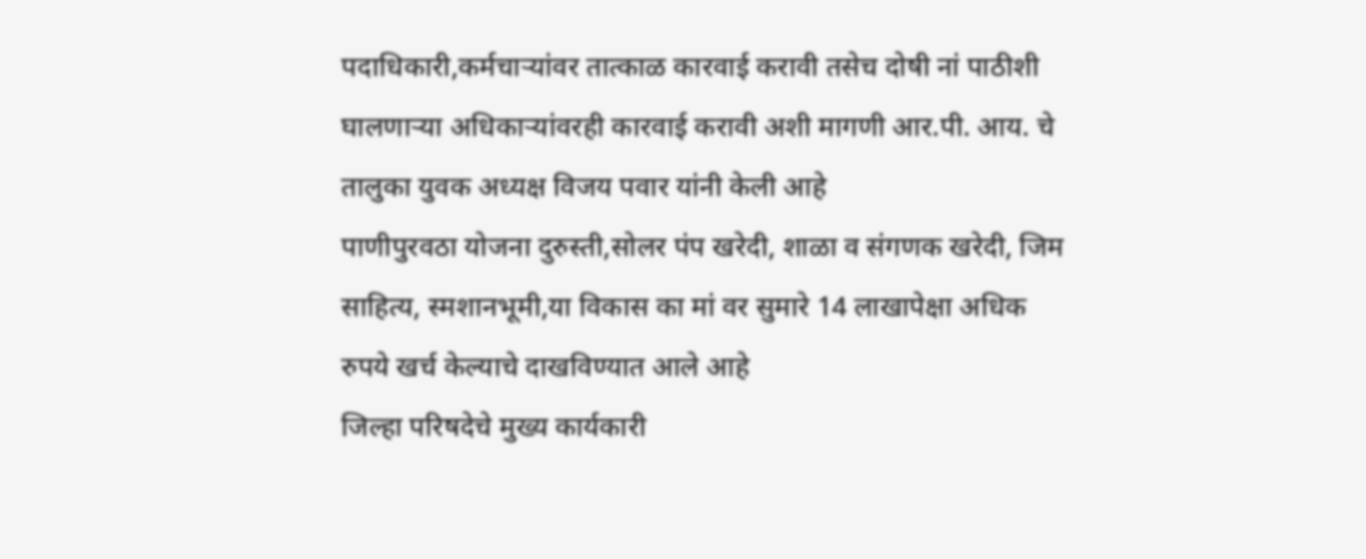पदाधिकारी,कर्मचाऱ्यांवर तात्काळ कारवाई करावी तसेच दोषी नां पाठीशी घालणाऱ्या अधिकाऱ्यांवरही कारवाई करावी अशी मागणी आर.पी. आय. चे तालुका युवक अध्यक्ष विजय पवार यांनी केली आहे
पाणीपुरवठा योजना दुरुस्ती,सोलर पंप खरेदी, शाळा व संगणक खरेदी, जिम साहित्य, स्मशानभूमी,या विकास का मां वर सुमारे 14 लाखापेक्षा अधिक रुपये खर्च केल्याचे दाखविण्यात आले आहे
जिल्हा परिषदेचे मुख्य कार्यकारी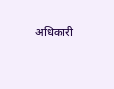अधिकारी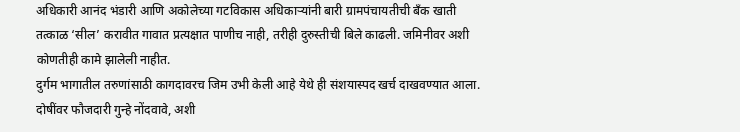अधिकारी आनंद भंडारी आणि अकोलेच्या गटविकास अधिकाऱ्यांनी बारी ग्रामपंचायतीची बँक खाती तत्काळ ‘सील’ करावीत गावात प्रत्यक्षात पाणीच नाही, तरीही दुरुस्तीची बिले काढली. जमिनीवर अशी कोणतीही कामे झालेली नाहीत.
दुर्गम भागातील तरुणांसाठी कागदावरच जिम उभी केली आहे येथे ही संशयास्पद खर्च दाखवण्यात आला. दोषींवर फौजदारी गुन्हे नोंदवावे, अशी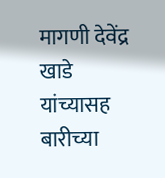मागणी देवेंद्र खाडे यांच्यासह बारीच्या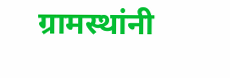ग्रामस्थांनी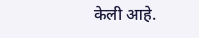केली आहे.